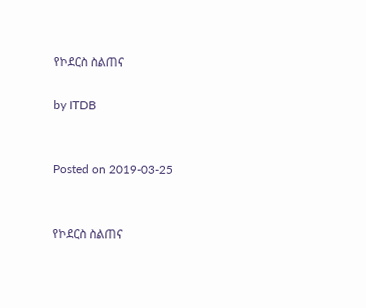የኮደርስ ስልጠና

by ITDB


Posted on 2019-03-25


የኮደርስ ስልጠና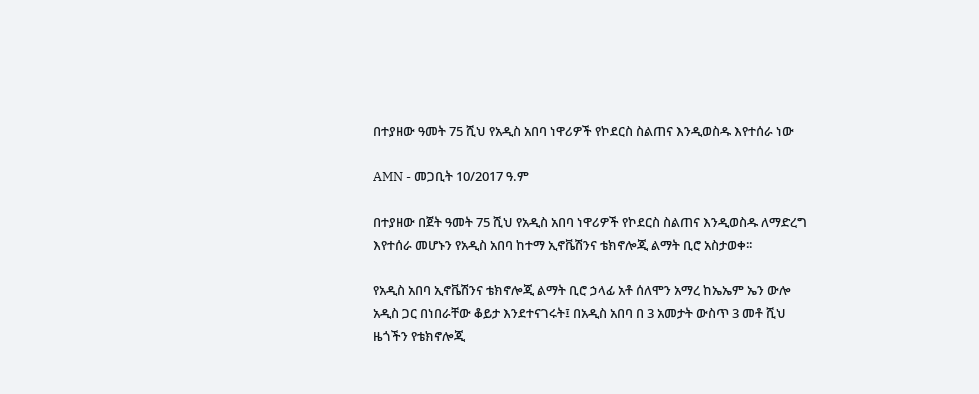በተያዘው ዓመት 75 ሺህ የአዲስ አበባ ነዋሪዎች የኮደርስ ስልጠና እንዲወስዱ እየተሰራ ነው

AMN - መጋቢት 10/2017 ዓ.ም

በተያዘው በጀት ዓመት 75 ሺህ የአዲስ አበባ ነዋሪዎች የኮደርስ ስልጠና እንዲወስዱ ለማድረግ እየተሰራ መሆኑን የአዲስ አበባ ከተማ ኢኖቬሽንና ቴክኖሎጂ ልማት ቢሮ አስታወቀ፡፡

የአዲስ አበባ ኢኖቬሽንና ቴክኖሎጂ ልማት ቢሮ ኃላፊ አቶ ሰለሞን አማረ ከኤኤም ኤን ውሎ አዲስ ጋር በነበራቸው ቆይታ እንደተናገሩት፤ በአዲስ አበባ በ 3 አመታት ውስጥ 3 መቶ ሺህ ዜጎችን የቴክኖሎጂ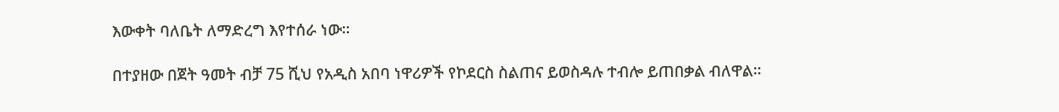እውቀት ባለቤት ለማድረግ እየተሰራ ነው፡፡

በተያዘው በጀት ዓመት ብቻ 75 ሺህ የአዲስ አበባ ነዋሪዎች የኮደርስ ስልጠና ይወስዳሉ ተብሎ ይጠበቃል ብለዋል፡፡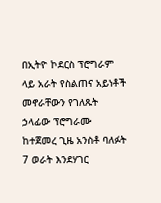በኢትዮ ኮደርስ ፕሮግራም ላይ አራት የስልጠና አይነቶች መኖራቸውን የገለጹት ኃላፊው ፕሮግራሙ ከተጀመረ ጊዜ አንስቶ ባለፉት 7 ወራት እንደሃገር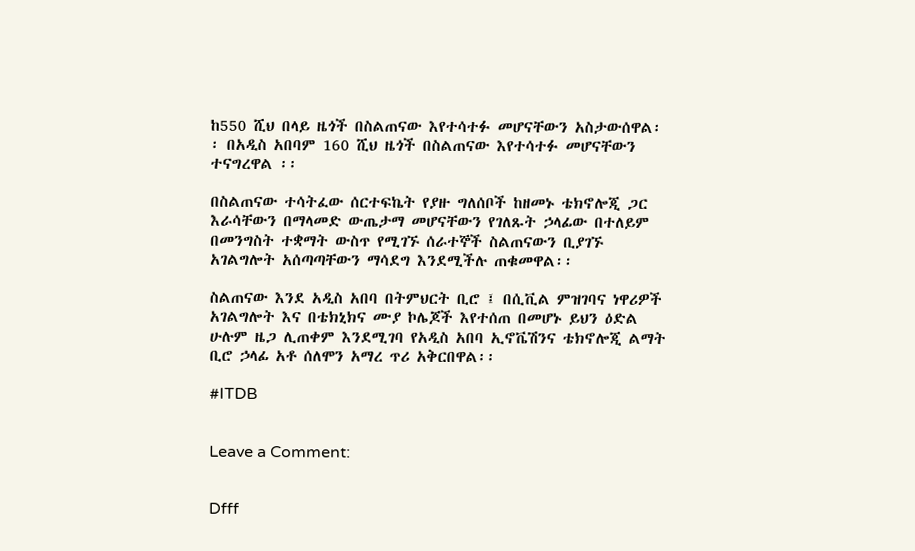ከ550 ሺህ በላይ ዜጎች በስልጠናው እየተሳተፉ መሆናቸውን አስታውሰዋል፡፡ በአዲስ አበባም 160 ሺህ ዜጎች በስልጠናው እየተሳተፉ መሆናቸውን ተናግረዋል ፡፡

በስልጠናው ተሳትፈው ሰርተፍኬት የያዙ ግለሰቦች ከዘመኑ ቴክኖሎጂ ጋር እራሳቸውን በማላመድ ውጤታማ መሆናቸውን የገለጹት ኃላፊው በተለይም በመንግስት ተቋማት ውስጥ የሚገኙ ሰራተኞች ስልጠናውን ቢያገኙ አገልግሎት አሰጣጣቸውን ማሳደግ እንደሚችሉ ጠቁመዋል፡፡

ስልጠናው እንደ አዲስ አበባ በትምህርት ቢሮ ፤ በሲቪል ምዝገባና ነዋሪዎች አገልግሎት እና በቴክኒክና ሙያ ኮሌጆች እየተሰጠ በመሆኑ ይህን ዕድል ሁሉም ዜጋ ሊጠቀም እንደሚገባ የአዲስ አበባ ኢኖቬሽንና ቴክኖሎጂ ልማት ቢሮ ኃላፊ አቶ ሰለሞን አማረ ጥሪ አቅርበዋል፡፡

#ITDB


Leave a Comment:


Dfff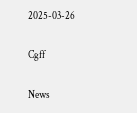2025-03-26

Cgff

News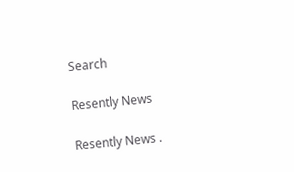Search

Resently News

Resently News .